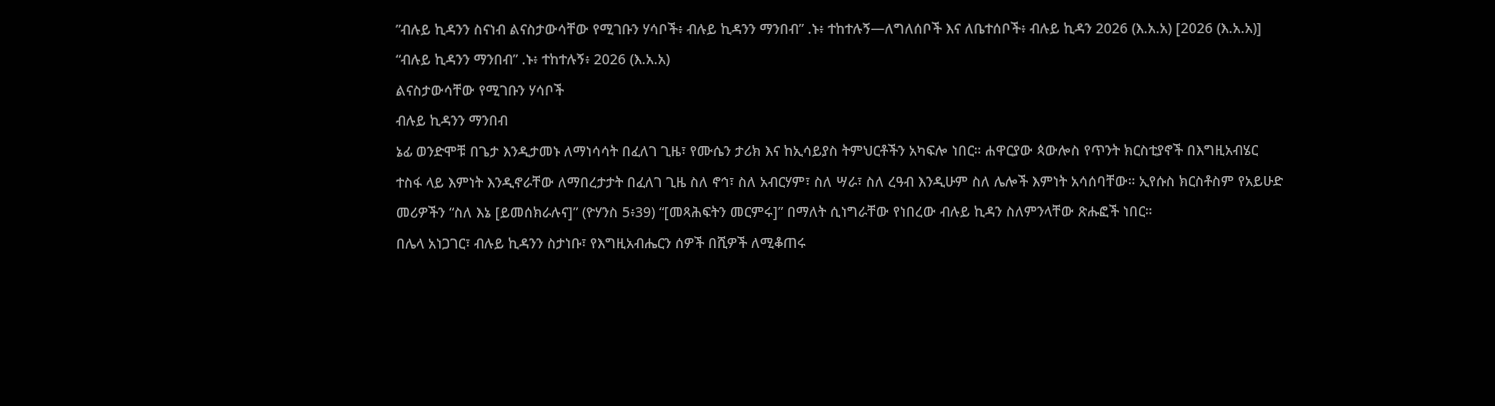”ብሉይ ኪዳንን ስናነብ ልናስታውሳቸው የሚገቡን ሃሳቦች፥ ብሉይ ኪዳንን ማንበብ” .ኑ፥ ተከተሉኝ—ለግለሰቦች እና ለቤተሰቦች፥ ብሉይ ኪዳን 2026 (እ.አ.አ) [2026 (እ.አ.አ)]
“ብሉይ ኪዳንን ማንበብ” .ኑ፥ ተከተሉኝ፥ 2026 (እ.አ.አ)
ልናስታውሳቸው የሚገቡን ሃሳቦች
ብሉይ ኪዳንን ማንበብ
ኔፊ ወንድሞቹ በጌታ እንዲታመኑ ለማነሳሳት በፈለገ ጊዜ፣ የሙሴን ታሪክ እና ከኢሳይያስ ትምህርቶችን አካፍሎ ነበር። ሐዋርያው ጳውሎስ የጥንት ክርስቲያኖች በእግዚአብሄር ተስፋ ላይ እምነት እንዲኖራቸው ለማበረታታት በፈለገ ጊዜ ስለ ኖኅ፣ ስለ አብርሃም፣ ስለ ሣራ፣ ስለ ረዓብ እንዲሁም ስለ ሌሎች እምነት አሳሰባቸው። ኢየሱስ ክርስቶስም የአይሁድ መሪዎችን “ስለ እኔ [ይመሰክራሉና]” (ዮሃንስ 5፥39) “[መጻሕፍትን መርምሩ]” በማለት ሲነግራቸው የነበረው ብሉይ ኪዳን ስለምንላቸው ጽሑፎች ነበር።
በሌላ አነጋገር፣ ብሉይ ኪዳንን ስታነቡ፣ የእግዚአብሔርን ሰዎች በሺዎች ለሚቆጠሩ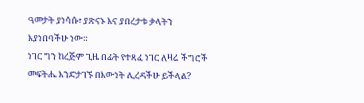ዓመታት ያነሳሱ፣ ያጽናኑ እና ያበረታቱ ቃላትን እያነበባችሁ ነው።
ነገር ግን ከረጅም ጊዜ በፊት የተጻፈ ነገር ለዛሬ ችግሮች መፍትሔ እንድታገኙ በእውነት ሊረዳችሁ ይችላል?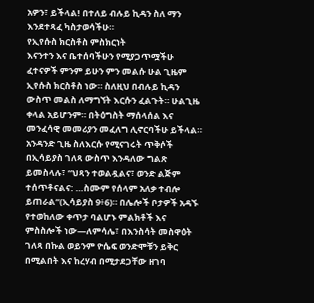አዎን፣ ይችላል! በተለይ ብሉይ ኪዳን ስለ ማን እንደተጻፈ ካስታወሳችሁ።
የኢየሱስ ክርስቶስ ምስክርነት
እናንተን እና ቤተሰባችሁን የሚያጋጥሟችሁ ፈተናዎች ምንም ይሁን ምን መልሱ ሁል ጊዜም ኢየሱስ ክርስቶስ ነው። ስለዚህ በብሉይ ኪዳን ውስጥ መልስ ለማግኘት እርሱን ፈልጉት። ሁልጊዜ ቀላል አይሆንም። በትዕግስት ማሰላሰል እና መንፈሳዊ መመሪያን መፈለግ ሊኖርባችሁ ይችላል። አንዳንድ ጊዜ ስለእርሱ የሚናገሩት ጥቅሶች በኢሳይያስ ገለጻ ውስጥ እንዳለው ግልጽ ይመስላሉ፣ “ህጻን ተወልዷልና፣ ወንድ ልጅም ተሰጥቶናልና: …ስሙም የሰላም አለቃ ተብሎ ይጠራል“(ኢሳይያስ 9፥6)። በሌሎች ቦታዎች አዳኙ የተወከለው ቀጥታ ባልሆኑ ምልክቶች እና ምስስሎች ነው—ለምሳሌ፣ በእንስሳት መስዋዕት ገለጻ በኩል ወይንም ዮሴፍ ወንድሞቹን ይቅር በሚልበት እና ከረሃብ በሚታደጋቸው ዘገባ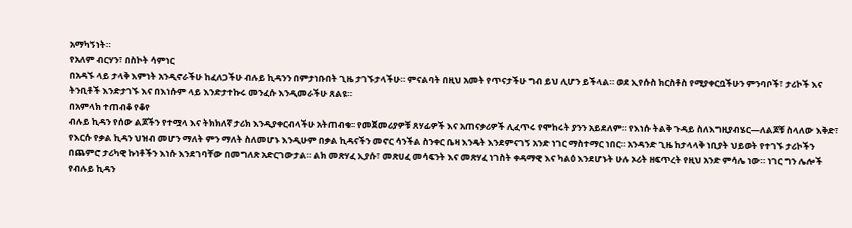አማካኝነት።
የአለም ብርሃን፣ በስኮት ሳምነር
በአዳኙ ላይ ታላቅ እምነት አንዲኖራችሁ ከፈለጋችሁ ብሉይ ኪዳንን በምታነቡበት ጊዜ ታገኙታላችሁ። ምናልባት በዚህ አመት የጥናታችሁ ግብ ይህ ሊሆን ይችላል። ወደ ኢየሱስ ክርስቶስ የሚያቀርቧችሁን ምንባቦች፣ ታሪኮች እና ትንቢቶች እንድታገኙ እና በእነሱም ላይ እንድታተኩሩ መንፈሱ እንዲመራችሁ ጸልዩ።
በአምላክ ተጠብቆ የቆየ
ብሉይ ኪዳን የሰው ልጆችን የተሟላ እና ትክክለኛ ታሪክ እንዲያቀርብላችሁ አትጠብቁ፡፡ የመጀመሪያዎቹ ጸሃፊዎች እና አጠናቃሪዎች ሊፈጥሩ የሞከሩት ያንን አይደለም። የእነሱ ትልቅ ጉዳይ ስለእግዚያብሄር—ለልጆቹ ስላለው እቅድ፣ የእርሱ የቃል ኪዳን ህዝብ መሆን ማለት ምን ማለት ስለመሆኑ እንዲሁም በቃል ኪዳናችን መኖር ሳንችል ስንቀር ቤዛ እንዴት እንደምናገኝ አንድ ነገር ማስተማር ነበር። አንዳንድ ጊዜ ከታላላቅ ነቢያት ህይወት የተገኙ ታሪኮችን በጨምሮ ታሪካዊ ኩነቶችን እነሱ እንደገባቸው በመግለጽ አድርገውታል። ልክ መጽሃፈ ኢያሱ፣ መጽሀፈ መሳፍንት እና መጽሃፈ ነገስት ቀዳማዊ እና ካልዕ እንደሆኑት ሁሉ ኦሪት ዘፍጥረት የዚህ አንድ ምሳሌ ነው። ነገር ግን ሌሎች የብሉይ ኪዳን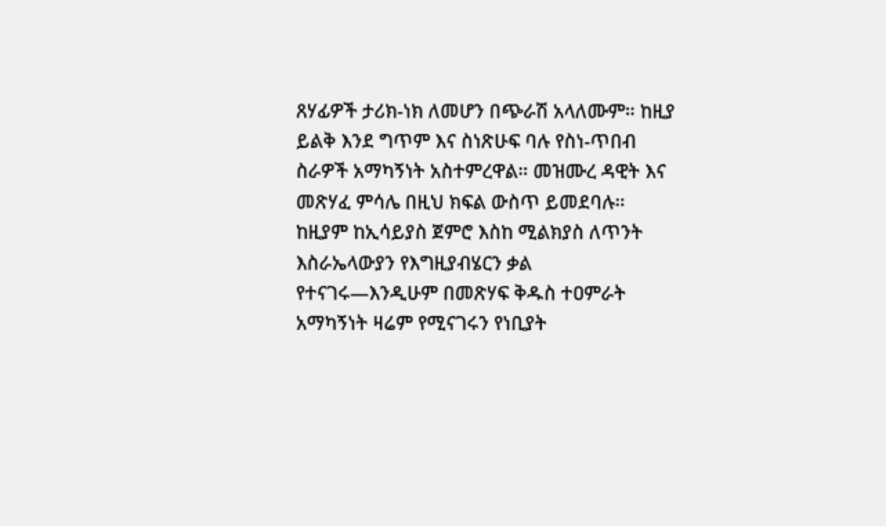ጸሃፊዎች ታሪክ-ነክ ለመሆን በጭራሽ አላለሙም። ከዚያ ይልቅ እንደ ግጥም እና ስነጽሁፍ ባሉ የስነ-ጥበብ ስራዎች አማካኝነት አስተምረዋል። መዝሙረ ዳዊት እና መጽሃፈ ምሳሌ በዚህ ክፍል ውስጥ ይመደባሉ። ከዚያም ከኢሳይያስ ጀምሮ እስከ ሚልክያስ ለጥንት እስራኤላውያን የእግዚያብሄርን ቃል የተናገሩ—እንዲሁም በመጽሃፍ ቅዱስ ተዐምራት አማካኝነት ዛሬም የሚናገሩን የነቢያት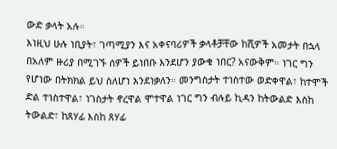ውድ ቃላት አሉ።
እነዚህ ሁሉ ነቢያት፣ ገጣሚያን እና አቀናባሪዎች ቃላቶቻቸው ከሺዎች አመታት በኋላ በአለም ዙሪያ በሚገኙ ሰዎች ይነበቡ እንደሆን ያውቁ ነበር? አናውቅም። ነገር ግን የሆነው በትክክል ይህ ስለሆነ እንደነቃለን። መንግስታት ተነስተው ወድቀዋል፣ ከተሞች ድል ተነስተዋል፣ ነገስታት ኖረዋል ሞተዋል ነገር ግን ብሉይ ኪዳን ከትውልድ እስከ ትውልድ፣ ከጸሃፊ እስከ ጸሃፊ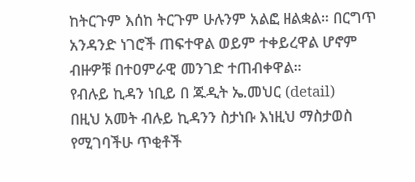ከትርጉም እሰከ ትርጉም ሁሉንም አልፎ ዘልቋል። በርግጥ አንዳንድ ነገሮች ጠፍተዋል ወይም ተቀይረዋል ሆኖም ብዙዎቹ በተዐምራዊ መንገድ ተጠብቀዋል።
የብሉይ ኪዳን ነቢይ በ ጁዲት ኤ.መህር (detail)
በዚህ አመት ብሉይ ኪዳንን ስታነቡ እነዚህ ማስታወስ የሚገባችሁ ጥቂቶች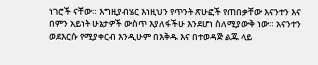ነገሮች ናቸው። እግዚያብሄር እነዚህን የጥንት ጽሁፎች የጠበቃቸው እናንተን እና በምን አይነት ሁኔታዎች ውስጥ እያለፋችሁ እንደሆነ ስለሚያውቅ ነው። አናንተን ወደእርሱ የሚያቀርብ እንዲሁም በእቅዱ እና በተወዳጅ ልጁ ላይ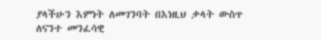ያላችሁን እምነት ለመገንባት በእነዚህ ቃላት ውስጥ ለናንተ መንፈሳዊ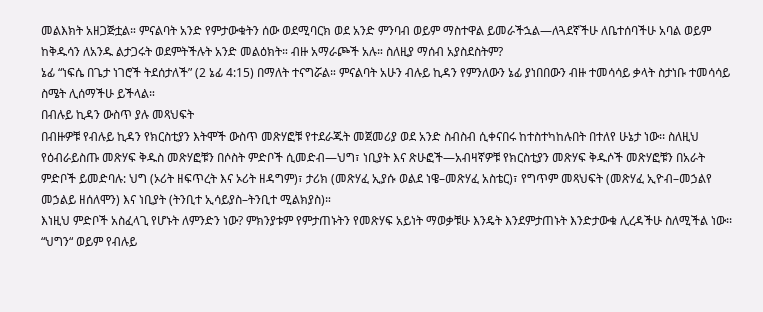መልእክት አዘጋጅቷል። ምናልባት አንድ የምታውቁትን ሰው ወደሚባርክ ወደ አንድ ምንባብ ወይም ማስተዋል ይመራችኋል—ለጓደኛችሁ ለቤተሰባችሁ አባል ወይም ከቅዱሳን ለአንዱ ልታጋሩት ወደምትችሉት አንድ መልዕክት። ብዙ አማራጮች አሉ። ስለዚያ ማሰብ አያስደስትም?
ኔፊ “ነፍሴ በጌታ ነገሮች ትደሰታለች” (2 ኔፊ 4:15) በማለት ተናግሯል። ምናልባት አሁን ብሉይ ኪዳን የምንለውን ኔፊ ያነበበውን ብዙ ተመሳሳይ ቃላት ስታነቡ ተመሳሳይ ስሜት ሊሰማችሁ ይችላል።
በብሉይ ኪዳን ውስጥ ያሉ መጻህፍት
በብዙዎቹ የብሉይ ኪዳን የክርስቲያን እትሞች ውስጥ መጽሃፎቹ የተደራጁት መጀመሪያ ወደ አንድ ስብስብ ሲቀናበሩ ከተስተካከሉበት በተለየ ሁኔታ ነው፡፡ ስለዚህ የዕብራይስጡ መጽሃፍ ቅዱስ መጽሃፎቹን በሶስት ምድቦች ሲመድብ—ህግ፣ ነቢያት እና ጽሁፎች—አብዛኛዎቹ የክርስቲያን መጽሃፍ ቅዱሶች መጽሃፎቹን በአራት ምድቦች ይመድባሉ: ህግ (ኦሪት ዘፍጥረት እና ኦሪት ዘዳግም)፣ ታሪክ (መጽሃፈ ኢያሱ ወልደ ነዌ–መጽሃፈ አስቴር)፣ የግጥም መጻህፍት (መጽሃፈ ኢዮብ–መኃልየ መኃልይ ዘሰለሞን) እና ነቢያት (ትንቢተ ኢሳይያስ–ትንቢተ ሚልክያስ)።
እነዚህ ምድቦች አስፈላጊ የሆኑት ለምንድን ነው? ምክንያቱም የምታጠኑትን የመጽሃፍ አይነት ማወቃቹሁ እንዴት እንደምታጠኑት እንድታውቁ ሊረዳችሁ ስለሚችል ነው፡፡
“ህግን“ ወይም የብሉይ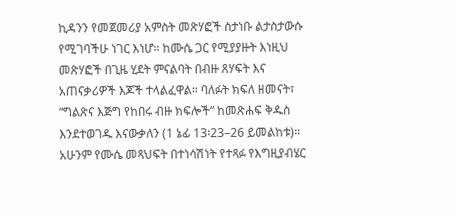ኪዳንን የመጀመሪያ አምስት መጽሃፎች ስታነቡ ልታስታውሱ የሚገባችሁ ነገር እነሆ። ከሙሴ ጋር የሚያያዙት እነዚህ መጽሃፎች በጊዜ ሂደት ምናልባት በብዙ ጸሃፍት እና አጠናቃሪዎች እጆች ተላልፈዋል። ባለፉት ክፍለ ዘመናት፣ “ግልጽና እጅግ የከበሩ ብዙ ክፍሎች” ከመጽሐፍ ቅዱስ እንደተወገዱ እናውቃለን (1 ኔፊ 13፡23–26 ይመልከቱ)። አሁንም የሙሴ መጻህፍት በተነሳሽነት የተጻፉ የእግዚያብሄር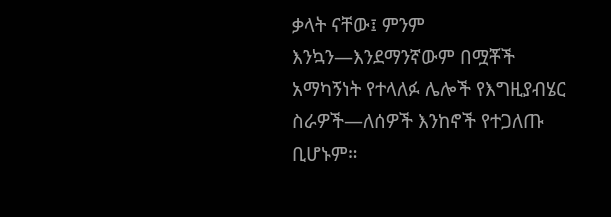ቃላት ናቸው፤ ምንም እንኳን—እንደማንኛውም በሟቾች አማካኝነት የተላለፉ ሌሎች የእግዚያብሄር ስራዎች—ለሰዎች እንከኖች የተጋለጡ ቢሆኑም።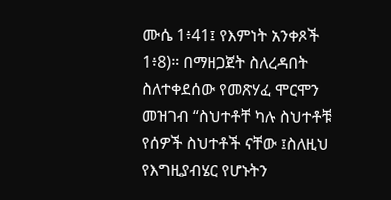ሙሴ 1፥41፤ የእምነት አንቀጾች 1፥8)። በማዘጋጀት ስለረዳበት ስለተቀደሰው የመጽሃፈ ሞርሞን መዝገብ “ስህተቶቸ ካሉ ስህተቶቹ የሰዎች ስህተቶች ናቸው ፤ስለዚህ የእግዚያብሄር የሆኑትን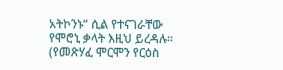አትኮንኑ“ ሲል የተናገራቸው የሞሮኒ ቃላት እዚህ ይረዳሉ። (የመጽሃፈ ሞርሞን የርዕስ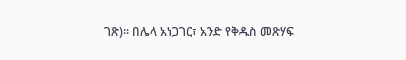ገጽ)። በሌላ አነጋገር፣ አንድ የቅዱስ መጽሃፍ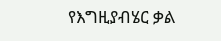የእግዚያብሄር ቃል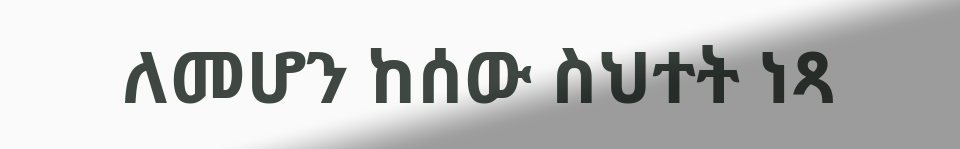ለመሆን ከሰው ስህተት ነጻ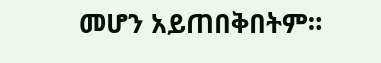መሆን አይጠበቅበትም።